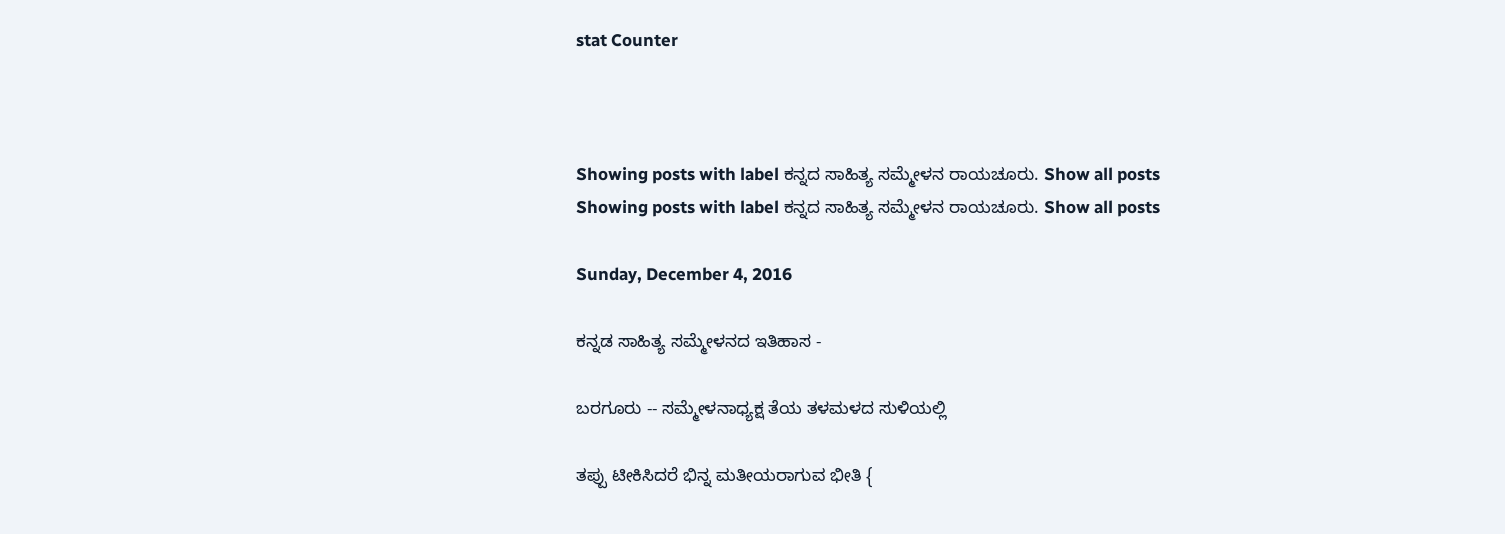stat Counter



Showing posts with label ಕನ್ನದ ಸಾಹಿತ್ಯ ಸಮ್ಮೇಳನ ರಾಯಚೂರು. Show all posts
Showing posts with label ಕನ್ನದ ಸಾಹಿತ್ಯ ಸಮ್ಮೇಳನ ರಾಯಚೂರು. Show all posts

Sunday, December 4, 2016

ಕನ್ನಡ ಸಾಹಿತ್ಯ ಸಮ್ಮೇಳನದ ಇತಿಹಾಸ -

ಬರಗೂರು -- ಸಮ್ಮೇಳನಾಧ್ಯಕ್ಷ ತೆಯ ತಳಮಳದ ಸುಳಿಯಲ್ಲಿ

ತಪ್ಪು ಟೀಕಿಸಿದರೆ ಭಿನ್ನ ಮತೀಯರಾಗುವ ಭೀತಿ {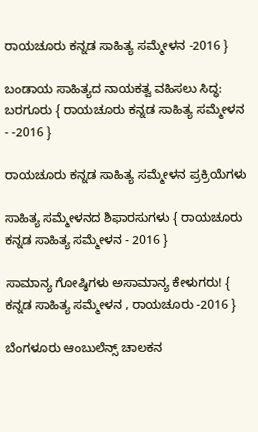ರಾಯಚೂರು ಕನ್ನಡ ಸಾಹಿತ್ಯ ಸಮ್ಮೇಳನ -2016 }

ಬಂಡಾಯ ಸಾಹಿತ್ಯದ ನಾಯಕತ್ವ ವಹಿಸಲು ಸಿದ್ಧ: ಬರಗೂರು { ರಾಯಚೂರು ಕನ್ನಡ ಸಾಹಿತ್ಯ ಸಮ್ಮೇಳನ - -2016 }

ರಾಯಚೂರು ಕನ್ನಡ ಸಾಹಿತ್ಯ ಸಮ್ಮೇಳನ ಪ್ರಕ್ರಿಯೆಗಳು

ಸಾಹಿತ್ಯ ಸಮ್ಮೇಳನದ ಶಿಫಾರಸುಗಳು { ರಾಯಚೂರು ಕನ್ನಡ ಸಾಹಿತ್ಯ ಸಮ್ಮೇಳನ - 2016 }

ಸಾಮಾನ್ಯ ಗೋಷ್ಠಿಗಳು ಅಸಾಮಾನ್ಯ ಕೇಳುಗರು! { ಕನ್ನಡ ಸಾಹಿತ್ಯ ಸಮ್ಮೇಳನ , ರಾಯಚೂರು -2016 }

ಬೆಂಗಳೂರು ಆಂಬುಲೆನ್ಸ್‌ ಚಾಲಕನ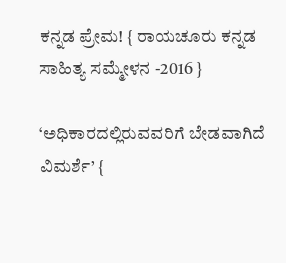ಕನ್ನಡ ಪ್ರೇಮ! { ರಾಯಚೂರು ಕನ್ನಡ ಸಾಹಿತ್ಯ ಸಮ್ಮೇಳನ -2016 }

‘ಅಧಿಕಾರದಲ್ಲಿರುವವರಿಗೆ ಬೇಡವಾಗಿದೆ ವಿಮರ್ಶೆ’ {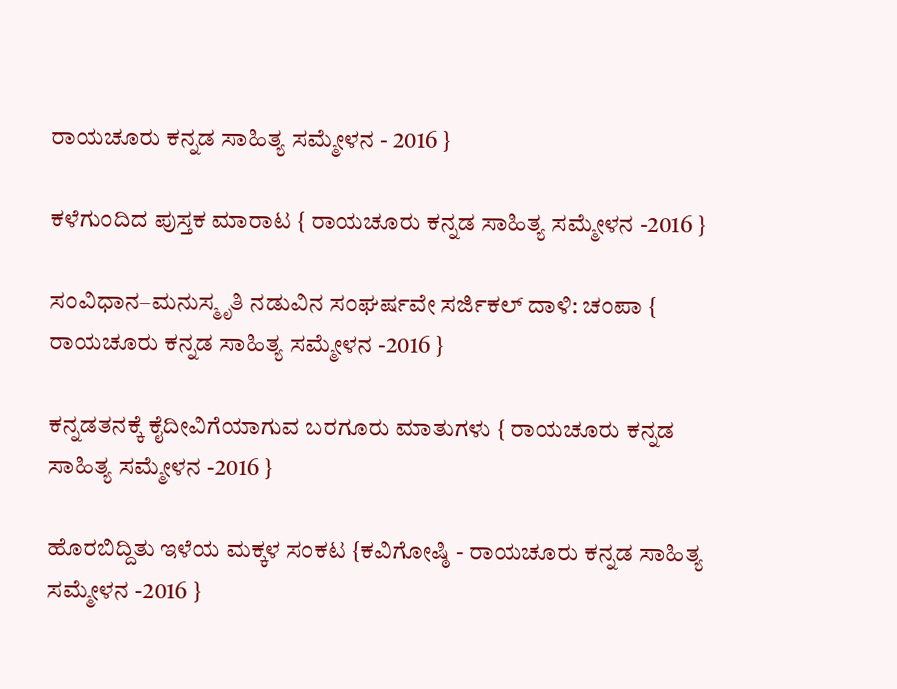ರಾಯಚೂರು ಕನ್ನಡ ಸಾಹಿತ್ಯ ಸಮ್ಮೇಳನ - 2016 }

ಕಳೆಗುಂದಿದ ಪುಸ್ತಕ ಮಾರಾಟ { ರಾಯಚೂರು ಕನ್ನಡ ಸಾಹಿತ್ಯ ಸಮ್ಮೇಳನ -2016 }

ಸಂವಿಧಾನ–ಮನುಸ್ಮೃತಿ ನಡುವಿನ ಸಂಘರ್ಷವೇ ಸರ್ಜಿಕಲ್‌ ದಾಳಿ: ಚಂಪಾ { ರಾಯಚೂರು ಕನ್ನಡ ಸಾಹಿತ್ಯ ಸಮ್ಮೇಳನ -2016 }

ಕನ್ನಡತನಕ್ಕೆ ಕೈದೀವಿಗೆಯಾಗುವ ಬರಗೂರು ಮಾತುಗಳು { ರಾಯಚೂರು ಕನ್ನಡ ಸಾಹಿತ್ಯ ಸಮ್ಮೇಳನ -2016 }

ಹೊರಬಿದ್ದಿತು ಇಳೆಯ ಮಕ್ಕಳ ಸಂಕಟ {ಕವಿಗೋಷ್ಠಿ - ರಾಯಚೂರು ಕನ್ನಡ ಸಾಹಿತ್ಯ ಸಮ್ಮೇಳನ -2016 }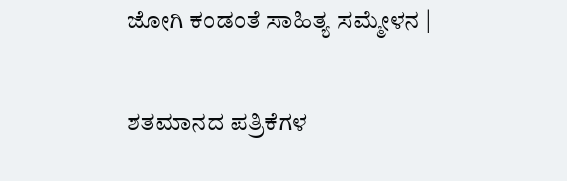ಜೋಗಿ ಕಂಡಂತೆ ಸಾಹಿತ್ಯ ಸಮ್ಮೇಳನ |

ಶತಮಾನದ ಪತ್ರಿಕೆಗಳ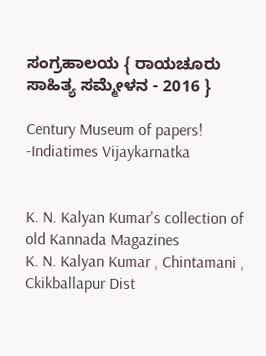ಸಂಗ್ರಹಾಲಯ { ರಾಯಚೂರು ಸಾಹಿತ್ಯ ಸಮ್ಮೇಳನ - 2016 }

Century Museum of papers! -Indiatimes Vijaykarnatka


K. N. Kalyan Kumar's collection of old Kannada Magazines
K. N. Kalyan Kumar , Chintamani , Ckikballapur Dist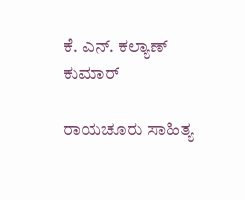ಕೆ. ಎನ್. ಕಲ್ಯಾಣ್ ಕುಮಾರ್

ರಾಯಚೂರು ಸಾಹಿತ್ಯ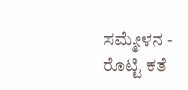ಸಮ್ಮೇಳನ - ರೊಟ್ಟಿ ಕತೆ